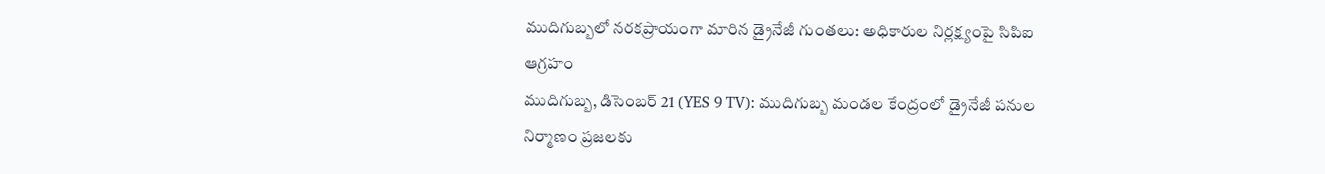ముదిగుబ్బలో నరకప్రాయంగా మారిన డ్రైనేజీ గుంతలు: అధికారుల నిర్లక్ష్యంపై సిపిఐ ఆగ్రహం
ముదిగుబ్బ, డిసెంబర్ 21 (YES 9 TV): ముదిగుబ్బ మండల కేంద్రంలో డ్రైనేజీ పనుల నిర్మాణం ప్రజలకు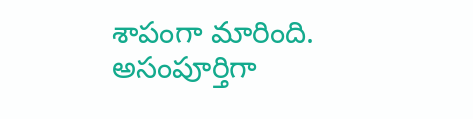శాపంగా మారింది. అసంపూర్తిగా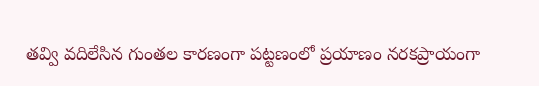తవ్వి వదిలేసిన గుంతల కారణంగా పట్టణంలో ప్రయాణం నరకప్రాయంగా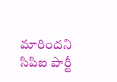మారిందని సిపిఐ పార్టీ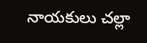నాయకులు చల్లా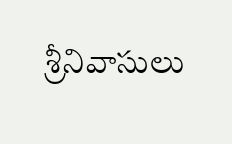శ్రీనివాసులు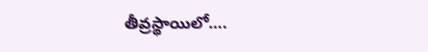తీవ్రస్థాయిలో….